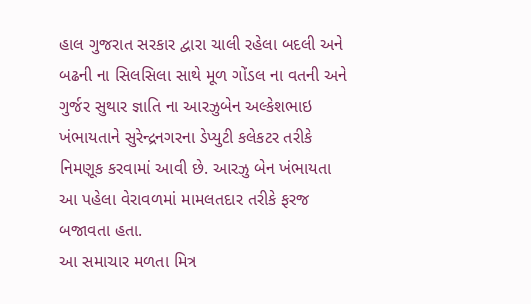હાલ ગુજરાત સરકાર દ્વારા ચાલી રહેલા બદલી અને બઢની ના સિલસિલા સાથે મૂળ ગોંડલ ના વતની અને ગુર્જર સુથાર જ્ઞાતિ ના આરઝુબેન અલ્કેશભાઇ ખંભાયતાને સુરેન્દ્રનગરના ડેપ્યુટી કલેકટર તરીકે નિમણૂક કરવામાં આવી છે. આરઝુ બેન ખંભાયતા આ પહેલા વેરાવળમાં મામલતદાર તરીકે ફરજ બજાવતા હતા.
આ સમાચાર મળતા મિત્ર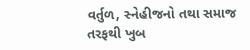વર્તુળ, સ્નેહીજનો તથા સમાજ તરફથી ખુબ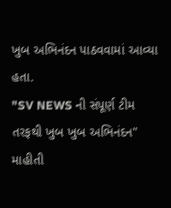ખુબ અભિનંદન પાઠવવામાં આવ્યા હતા.
"SV NEWS ની સંપૂર્ણ ટીમ તરફથી ખુબ ખુબ અભિનંદન"
માહીતી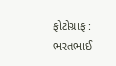ફોટોગ્રાફ : ભરતભાઈ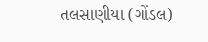તલસાણીયા (ગોંડલ)